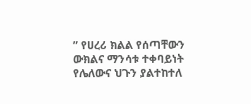” የሀረሪ ክልል የሰጣቸውን ውክልና ማንሳቱ ተቀባይነት የሌለውና ህጉን ያልተከተለ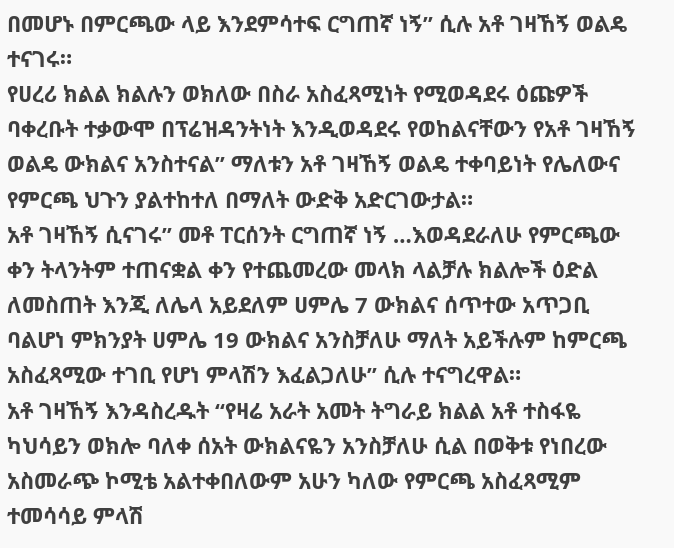በመሆኑ በምርጫው ላይ እንደምሳተፍ ርግጠኛ ነኝ” ሲሉ አቶ ገዛኸኝ ወልዴ ተናገሩ።
የሀረሪ ክልል ክልሉን ወክለው በስራ አስፈጻሚነት የሚወዳደሩ ዕጩዎች ባቀረቡት ተቃውሞ በፕሬዝዳንትነት እንዲወዳደሩ የወከልናቸውን የአቶ ገዛኸኝ ወልዴ ውክልና አንስተናል” ማለቱን አቶ ገዛኸኝ ወልዴ ተቀባይነት የሌለውና የምርጫ ህጉን ያልተከተለ በማለት ውድቅ አድርገውታል።
አቶ ገዛኸኝ ሲናገሩ” መቶ ፐርሰንት ርግጠኛ ነኝ …እወዳደራለሁ የምርጫው ቀን ትላንትም ተጠናቋል ቀን የተጨመረው መላክ ላልቻሉ ክልሎች ዕድል ለመስጠት እንጂ ለሌላ አይደለም ሀምሌ 7 ውክልና ሰጥተው አጥጋቢ ባልሆነ ምክንያት ሀምሌ 19 ውክልና አንስቻለሁ ማለት አይችሉም ከምርጫ አስፈጻሚው ተገቢ የሆነ ምላሽን እፈልጋለሁ” ሲሉ ተናግረዋል።
አቶ ገዛኸኝ እንዳስረዱት “የዛሬ አራት አመት ትግራይ ክልል አቶ ተስፋዬ ካህሳይን ወክሎ ባለቀ ሰአት ውክልናዬን አንስቻለሁ ሲል በወቅቱ የነበረው አስመራጭ ኮሚቴ አልተቀበለውም አሁን ካለው የምርጫ አስፈጻሚም ተመሳሳይ ምላሽ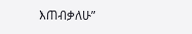እጠብቃለሁ”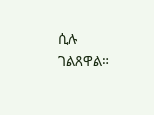ሲሉ ገልጸዋል።